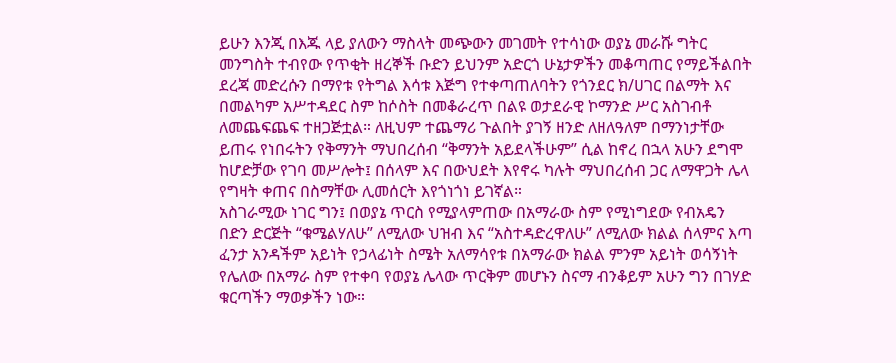ይሁን እንጂ በእጁ ላይ ያለውን ማስላት መጭውን መገመት የተሳነው ወያኔ መራሹ ግትር መንግስት ተብየው የጥቂት ዘረኞች ቡድን ይህንም አድርጎ ሁኔታዎችን መቆጣጠር የማይችልበት ደረጃ መድረሱን በማየቱ የትግል እሳቱ እጅግ የተቀጣጠለባትን የጎንደር ክ/ሀገር በልማት እና በመልካም አሥተዳደር ስም ከሶስት በመቆራረጥ በልዩ ወታደራዊ ኮማንድ ሥር አስገብቶ ለመጨፍጨፍ ተዘጋጅቷል። ለዚህም ተጨማሪ ጉልበት ያገኝ ዘንድ ለዘለዓለም በማንነታቸው ይጠሩ የነበሩትን የቅማንት ማህበረሰብ “ቅማንት አይደላችሁም” ሲል ከኖረ በኋላ አሁን ደግሞ ከሆድቻው የገባ መሥሎት፤ በሰላም እና በውህደት እየኖሩ ካሉት ማህበረሰብ ጋር ለማዋጋት ሌላ የግዛት ቀጠና በስማቸው ሊመሰርት እየጎነጎነ ይገኛል።
አስገራሚው ነገር ግን፤ በወያኔ ጥርስ የሚያላምጠው በአማራው ስም የሚነግደው የብአዴን በድን ድርጅት “ቁሜልሃለሁ” ለሚለው ህዝብ እና “አስተዳድረዋለሁ” ለሚለው ክልል ሰላምና እጣ ፈንታ አንዳችም አይነት የኃላፊነት ስሜት አለማሳየቱ በአማራው ክልል ምንም አይነት ወሳኝነት የሌለው በአማራ ስም የተቀባ የወያኔ ሌላው ጥርቅም መሆኑን ስናማ ብንቆይም አሁን ግን በገሃድ ቁርጣችን ማወቃችን ነው።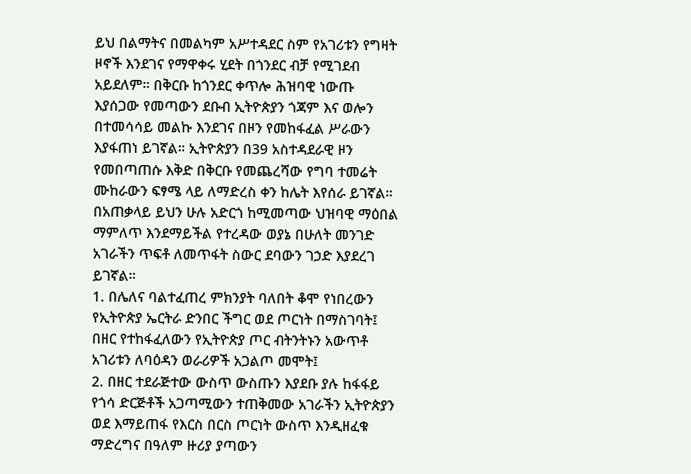ይህ በልማትና በመልካም አሥተዳደር ስም የአገሪቱን የግዛት ዞኖች እንደገና የማዋቀሩ ሂደት በጎንደር ብቻ የሚገደብ አይደለም። በቅርቡ ከጎንደር ቀጥሎ ሕዝባዊ ነውጡ እያሰጋው የመጣውን ደቡብ ኢትዮጵያን ጎጃም እና ወሎን በተመሳሳይ መልኩ እንደገና በዞን የመከፋፈል ሥራውን እያፋጠነ ይገኛል። ኢትዮጵያን በ39 አስተዳደራዊ ዞን የመበጣጠሱ እቅድ በቅርቡ የመጨረሻው የግባ ተመሬት ሙከራውን ፍፃሜ ላይ ለማድረስ ቀን ከሌት እየሰራ ይገኛል።
በአጠቃላይ ይህን ሁሉ አድርጎ ከሚመጣው ህዝባዊ ማዕበል ማምለጥ እንደማይችል የተረዳው ወያኔ በሁለት መንገድ አገራችን ጥፍቶ ለመጥፋት ስውር ደባውን ገኃድ እያደረገ ይገኛል።
1. በሌለና ባልተፈጠረ ምክንያት ባለበት ቆሞ የነበረውን የኢትዮጵያ ኤርትራ ድንበር ችግር ወደ ጦርነት በማስገባት፤ በዘር የተከፋፈለውን የኢትዮጵያ ጦር ብትንትኑን አውጥቶ አገሪቱን ለባዕዳን ወራሪዎች አጋልጦ መሞት፤
2. በዘር ተደራጅተው ውስጥ ውስጡን እያደቡ ያሉ ከፋፋይ የጎሳ ድርጅቶች አጋጣሚውን ተጠቅመው አገራችን ኢትዮጵያን ወደ እማይጠፋ የእርስ በርስ ጦርነት ውስጥ እንዲዘፈቁ ማድረግና በዓለም ዙሪያ ያጣውን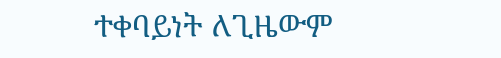ተቀባይነት ለጊዜውም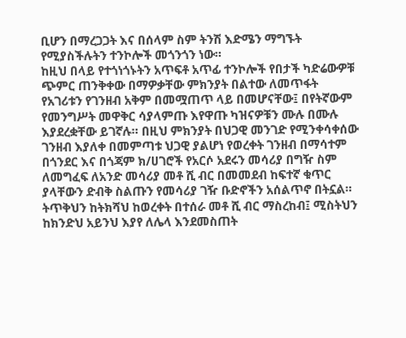ቢሆን በማረጋጋት እና በሰላም ስም ትንሽ እድሜን ማግኙት የሚያስችሉትን ተንኮሎች መጎንጎን ነው።
ከዚህ በላይ የተጎነጎኑትን አጥፍቶ አጥፊ ተንኮሎች የበታች ካድሬውዎቹ ጭምር ጠንቅቀው በማዎቃቸው ምክንያት በልተው ለመጥፋት የአገሪቱን የገንዘብ አቅም በመሟጠጥ ላይ በመሆናቸው፤ በየትኛውም የመንግሥት መዋቅር ሳያላምጡ እየዋጡ ካዝናዎቹን ሙሉ በሙሉ እያደረቋቸው ይገኛሉ። በዚህ ምክንያት በህጋዊ መንገድ የሚንቀሳቀሰው ገንዘብ እያለቀ በመምጣቱ ህጋዊ ያልሆነ የወረቀት ገንዘብ በማሳተም በጎንደር እና በጎጃም ክ/ሀገሮች የአርሶ አደሩን መሳሪያ በግዥ ስም ለመግፈፍ ለአንድ መሳሪያ መቶ ሺ ብር በመመደብ ከፍተኛ ቁጥር ያላቸውን ድብቅ ስልጡን የመሳሪያ ገዥ ቡድኖችን አሰልጥኖ በትኗል። ትጥቅህን ከትክሻህ ከወረቀት በተሰራ መቶ ሺ ብር ማስረከብ፤ ሚስትህን ከክንድህ አይንህ እያየ ለሌላ እንደመስጠት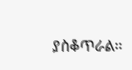ያስቆጥራል።